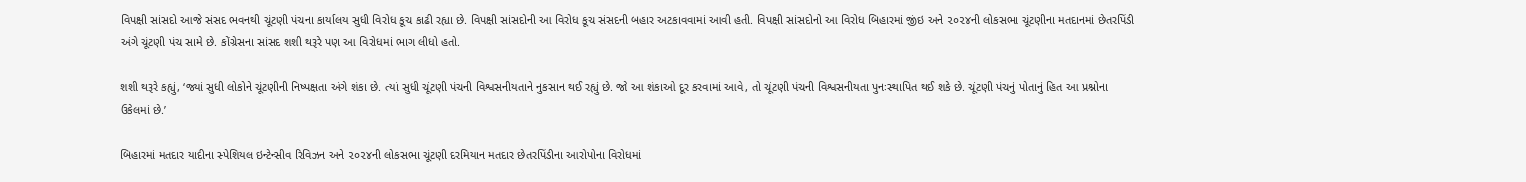વિપક્ષી સાંસદો આજે સંસદ ભવનથી ચૂંટણી પંચના કાર્યાલય સુધી વિરોધ કૂચ કાઢી રહ્યા છે. વિપક્ષી સાંસદોની આ વિરોધ કૂચ સંસદની બહાર અટકાવવામાં આવી હતી. વિપક્ષી સાંસદોનો આ વિરોધ બિહારમાં જીંઇ અને ૨૦૨૪ની લોકસભા ચૂંટણીના મતદાનમાં છેતરપિંડી અંગે ચૂંટણી પંચ સામે છે. કોંગ્રેસના સાંસદ શશી થરૂરે પણ આ વિરોધમાં ભાગ લીધો હતો.

શશી થરૂરે કહ્યું, ‘જ્યાં સુધી લોકોને ચૂંટણીની નિષ્પક્ષતા અંગે શંકા છે. ત્યાં સુધી ચૂંટણી પંચની વિશ્વસનીયતાને નુકસાન થઈ રહ્યું છે. જો આ શંકાઓ દૂર કરવામાં આવે, તો ચૂંટણી પંચની વિશ્વસનીયતા પુનઃસ્થાપિત થઈ શકે છે. ચૂંટણી પંચનું પોતાનું હિત આ પ્રશ્નોના ઉકેલમાં છે.’

બિહારમાં મતદાર યાદીના સ્પેશિયલ ઇન્ટેન્સીવ રિવિઝન અને ૨૦૨૪ની લોકસભા ચૂંટણી દરમિયાન મતદાર છેતરપિંડીના આરોપોના વિરોધમાં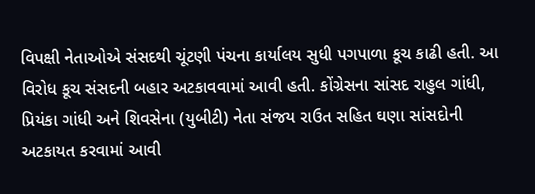વિપક્ષી નેતાઓએ સંસદથી ચૂંટણી પંચના કાર્યાલય સુધી પગપાળા કૂચ કાઢી હતી. આ વિરોધ કૂચ સંસદની બહાર અટકાવવામાં આવી હતી. કોંગ્રેસના સાંસદ રાહુલ ગાંધી, પ્રિયંકા ગાંધી અને શિવસેના (યુબીટી) નેતા સંજય રાઉત સહિત ઘણા સાંસદોની અટકાયત કરવામાં આવી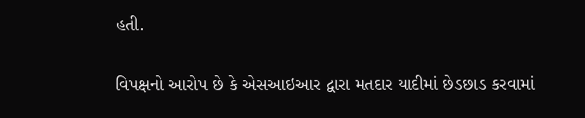હતી.

વિપક્ષનો આરોપ છે કે એસઆઇઆર દ્વારા મતદાર યાદીમાં છેડછાડ કરવામાં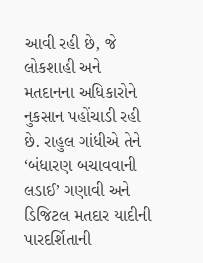આવી રહી છે, જે લોકશાહી અને મતદાનના અધિકારોને નુકસાન પહોંચાડી રહી છે. રાહુલ ગાંધીએ તેને ‘બંધારણ બચાવવાની લડાઈ’ ગણાવી અને ડિજિટલ મતદાર યાદીની પારદર્શિતાની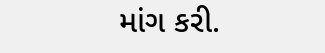માંગ કરી.